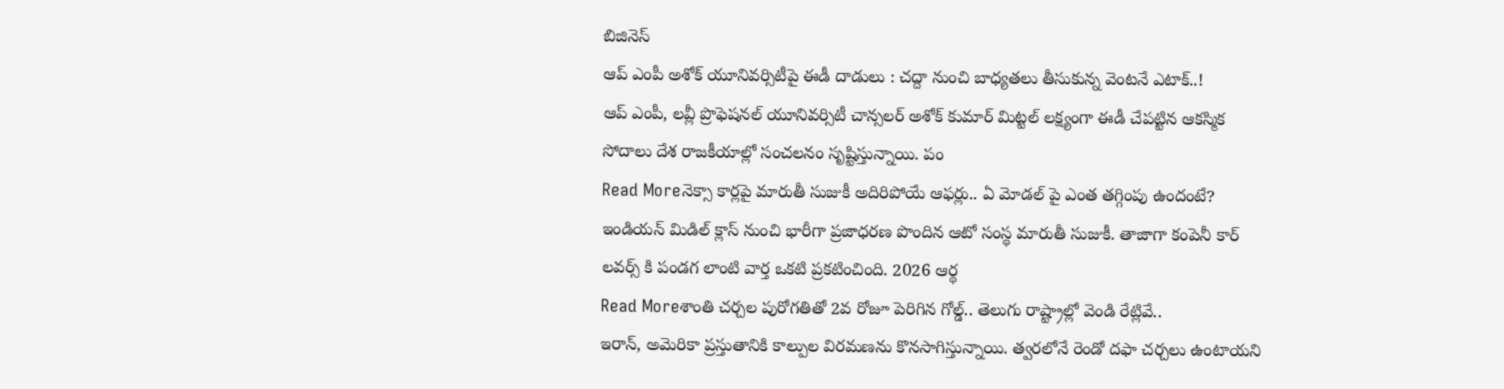బిజినెస్
ఆప్ ఎంపీ అశోక్ యూనివర్సిటీపై ఈడీ దాడులు : చద్దా నుంచి బాధ్యతలు తీసుకున్న వెంటనే ఎటాక్..!
ఆప్ ఎంపీ, లవ్లీ ప్రొఫెషనల్ యూనివర్సిటీ చాన్సలర్ అశోక్ కుమార్ మిట్టల్ లక్ష్యంగా ఈడీ చేపట్టిన ఆకస్మిక సోదాలు దేశ రాజకీయాల్లో సంచలనం సృష్టిస్తున్నాయి. పం
Read Moreనెక్సా కార్లపై మారుతీ సుజుకీ అదిరిపోయే ఆఫర్లు.. ఏ మోడల్ పై ఎంత తగ్గింపు ఉందంటే?
ఇండియన్ మిడిల్ క్లాస్ నుంచి భారీగా ప్రజాధరణ పొందిన ఆటో సంస్థ మారుతీ సుజుకీ. తాజాగా కంపెనీ కార్ లవర్స్ కి పండగ లాంటి వార్త ఒకటి ప్రకటించింది. 2026 ఆర్థ
Read Moreశాంతి చర్చల పురోగతితో 2వ రోజూ పెరిగిన గోల్డ్.. తెలుగు రాష్ట్రాల్లో వెండి రేట్లివే..
ఇరాన్, అమెరికా ప్రస్తుతానికి కాల్పుల విరమణను కొనసాగిస్తున్నాయి. త్వరలోనే రెండో దఫా చర్చలు ఉంటాయని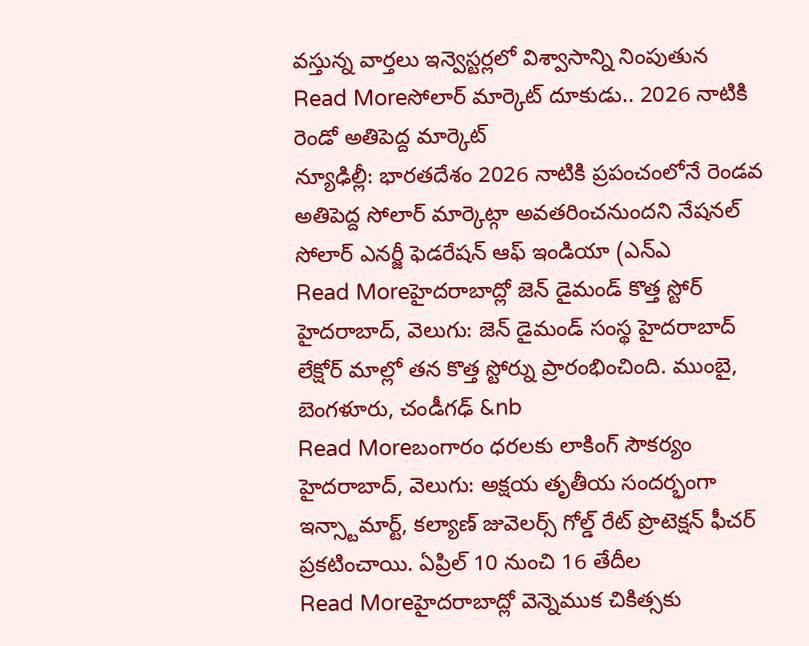వస్తున్న వార్తలు ఇన్వెస్టర్లలో విశ్వాసాన్ని నింపుతున
Read Moreసోలార్ మార్కెట్ దూకుడు.. 2026 నాటికి రెండో అతిపెద్ద మార్కెట్
న్యూఢిల్లీ: భారతదేశం 2026 నాటికి ప్రపంచంలోనే రెండవ అతిపెద్ద సోలార్ మార్కెట్గా అవతరించనుందని నేషనల్ సోలార్ ఎనర్జీ ఫెడరేషన్ ఆఫ్ ఇండియా (ఎన్ఎ
Read Moreహైదరాబాద్లో జెన్ డైమండ్ కొత్త స్టోర్
హైదరాబాద్, వెలుగు: జెన్ డైమండ్ సంస్థ హైదరాబాద్ లేక్షోర్ మాల్లో తన కొత్త స్టోర్ను ప్రారంభించింది. ముంబై, బెంగళూరు, చండీగఢ్ &nb
Read Moreబంగారం ధరలకు లాకింగ్ సౌకర్యం
హైదరాబాద్, వెలుగు: అక్షయ తృతీయ సందర్భంగా ఇన్స్టామార్ట్, కల్యాణ్ జువెలర్స్ గోల్డ్ రేట్ ప్రొటెక్షన్ ఫీచర్ ప్రకటించాయి. ఏప్రిల్ 10 నుంచి 16 తేదీల
Read Moreహైదరాబాద్లో వెన్నెముక చికిత్సకు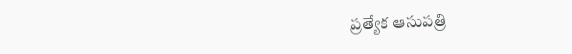ప్రత్యేక ఆసుపత్రి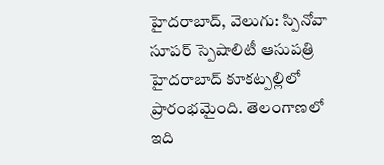హైదరాబాద్, వెలుగు: స్పినోవా సూపర్ స్పెషాలిటీ ఆసుపత్రి హైదరాబాద్ కూకట్పల్లిలో ప్రారంభమైంది. తెలంగాణలో ఇది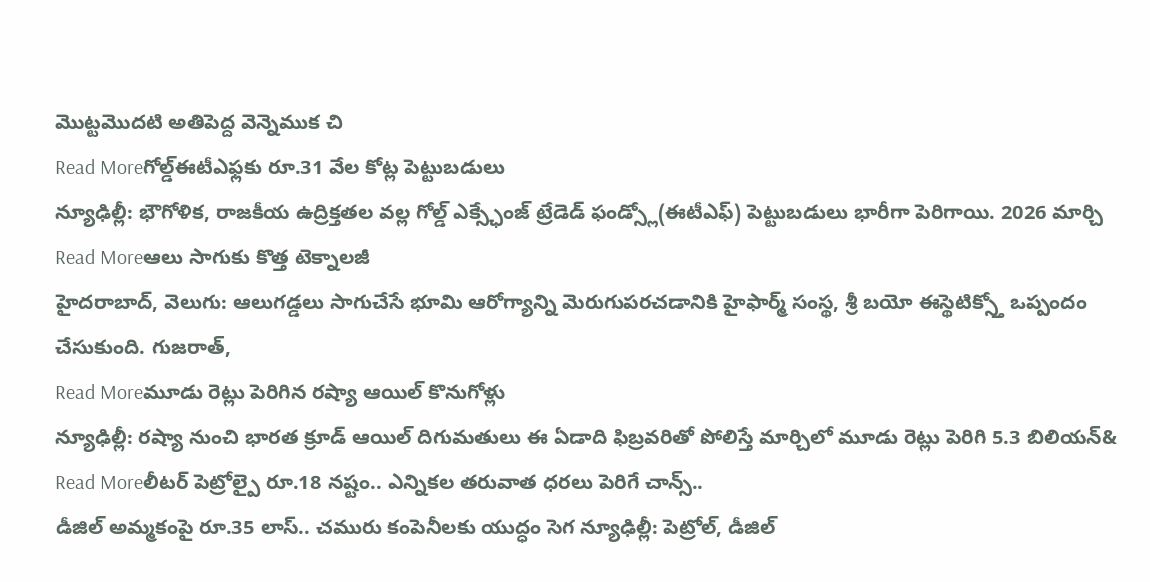మొట్టమొదటి అతిపెద్ద వెన్నెముక చి
Read Moreగోల్డ్ఈటీఎఫ్లకు రూ.31 వేల కోట్ల పెట్టుబడులు
న్యూఢిల్లీ: భౌగోళిక, రాజకీయ ఉద్రిక్తతల వల్ల గోల్డ్ ఎక్స్ఛేంజ్ ట్రేడెడ్ ఫండ్స్లో(ఈటీఎఫ్) పెట్టుబడులు భారీగా పెరిగాయి. 2026 మార్చి
Read Moreఆలు సాగుకు కొత్త టెక్నాలజీ
హైదరాబాద్, వెలుగు: ఆలుగడ్డలు సాగుచేసే భూమి ఆరోగ్యాన్ని మెరుగుపరచడానికి హైఫార్మ్ సంస్థ, శ్రీ బయో ఈస్థెటిక్స్తో ఒప్పందం చేసుకుంది. గుజరాత్,
Read Moreమూడు రెట్లు పెరిగిన రష్యా ఆయిల్ కొనుగోళ్లు
న్యూఢిల్లీ: రష్యా నుంచి భారత క్రూడ్ ఆయిల్ దిగుమతులు ఈ ఏడాది ఫిబ్రవరితో పోలిస్తే మార్చిలో మూడు రెట్లు పెరిగి 5.3 బిలియన్&
Read Moreలీటర్ పెట్రోల్పై రూ.18 నష్టం.. ఎన్నికల తరువాత ధరలు పెరిగే చాన్స్..
డీజిల్ అమ్మకంపై రూ.35 లాస్.. చమురు కంపెనీలకు యుద్ధం సెగ న్యూఢిల్లీ: పెట్రోల్, డీజిల్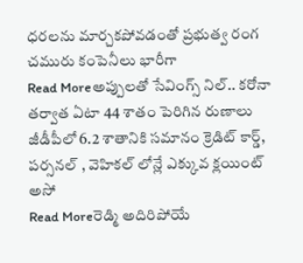ధరలను మార్చకపోవడంతో ప్రభుత్వ రంగ చమురు కంపెనీలు భారీగా
Read Moreఅప్పులతో సేవింగ్స్ నిల్.. కరోనా తర్వాత ఏటా 44 శాతం పెరిగిన రుణాలు
జీడీపీలో 6.2 శాతానికి సమానం క్రెడిట్ కార్డ్, పర్సనల్ , వెహికల్ లోన్లే ఎక్కువ క్లయింట్ అసో
Read Moreరెడ్మి అదిరిపోయే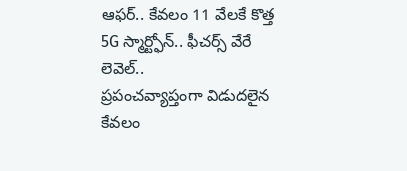ఆఫర్.. కేవలం 11 వేలకే కొత్త 5G స్మార్ట్ఫోన్.. ఫీచర్స్ వేరే లెవెల్..
ప్రపంచవ్యాప్తంగా విడుదలైన కేవలం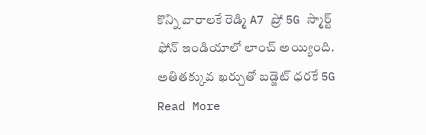కొన్ని వారాలకే రెడ్మి A7 ప్రో 5G స్మార్ట్ ఫోన్ ఇండియాలో లాంచ్ అయ్యింది. అతితక్కువ ఖర్చుతో బడ్జెట్ ధరకే 5G
Read More